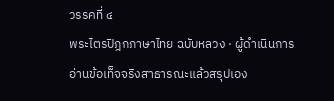วรรคที่ ๔
พระไตรปิฎกภาษาไทย ฉบับหลวง · ผู้ดำเนินการอ่านข้อเท็จจริงสาธารณะแล้วสรุปเอง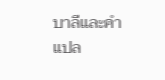บาลีและคำแปล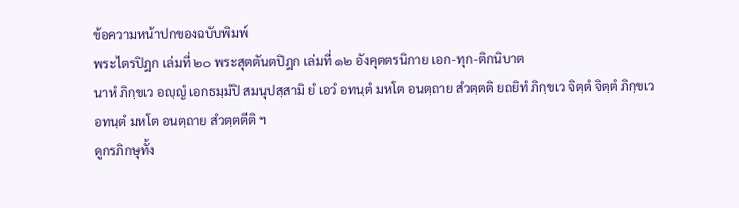ข้อความหน้าปกของฉบับพิมพ์
พระไตรปิฎก เล่มที่ ๒๐ พระสุตตันตปิฎก เล่มที่ ๑๒ อังคุตตรนิกาย เอก-ทุก-ติกนิบาต
นาหํ ภิกฺขเว อญฺญํ เอกธมฺมํปิ สมนุปสฺสามิ ยํ เอวํ อทนฺตํ มหโต อนตฺถาย สํวตฺตติ ยถยิทํ ภิกฺขเว จิตฺตํ จิตฺตํ ภิกฺขเว อทนฺตํ มหโต อนตฺถาย สํวตฺตตีติ ฯ
ดูกรภิกษุทั้ง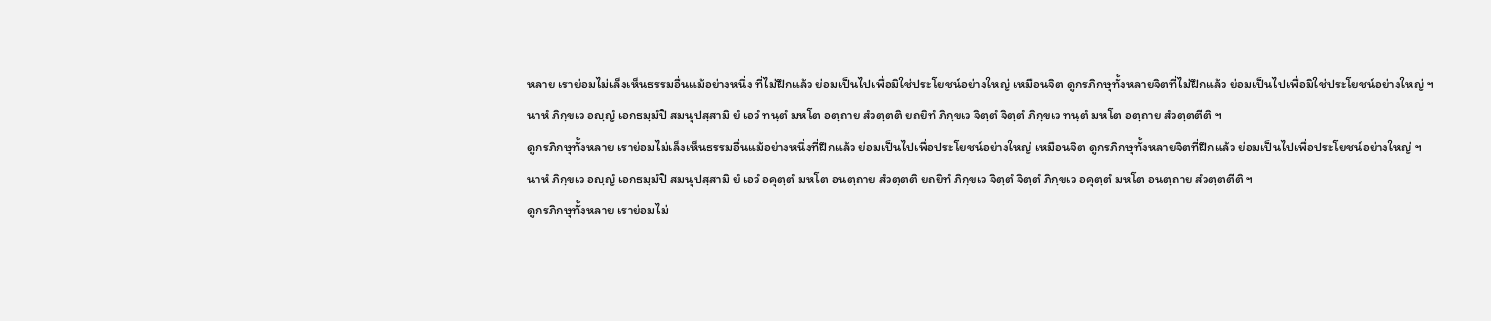หลาย เราย่อมไม่เล็งเห็นธรรมอื่นแม้อย่างหนึ่ง ที่ไม่ฝึกแล้ว ย่อมเป็นไปเพื่อมิใช่ประโยชน์อย่างใหญ่ เหมือนจิต ดูกรภิกษุทั้งหลายจิตที่ไม่ฝึกแล้ว ย่อมเป็นไปเพื่อมิใช่ประโยชน์อย่างใหญ่ ฯ
นาหํ ภิกฺขเว อญฺญํ เอกธมฺมํปิ สมนุปสฺสามิ ยํ เอวํ ทนฺตํ มหโต อตฺถาย สํวตฺตติ ยถยิทํ ภิกฺขเว จิตฺตํ จิตฺตํ ภิกฺขเว ทนฺตํ มหโต อตฺถาย สํวตฺตตีติ ฯ
ดูกรภิกษุทั้งหลาย เราย่อมไม่เล็งเห็นธรรมอื่นแม้อย่างหนึ่งที่ฝึกแล้ว ย่อมเป็นไปเพื่อประโยชน์อย่างใหญ่ เหมือนจิต ดูกรภิกษุทั้งหลายจิตที่ฝึกแล้ว ย่อมเป็นไปเพื่อประโยชน์อย่างใหญ่ ฯ
นาหํ ภิกฺขเว อญฺญํ เอกธมฺมํปิ สมนุปสฺสามิ ยํ เอวํ อคุตฺตํ มหโต อนตฺถาย สํวตฺตติ ยถยิทํ ภิกฺขเว จิตฺตํ จิตฺตํ ภิกฺขเว อคุตฺตํ มหโต อนตฺถาย สํวตฺตตีติ ฯ
ดูกรภิกษุทั้งหลาย เราย่อมไม่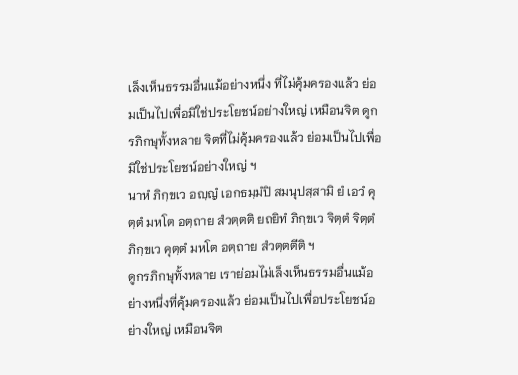เล็งเห็นธรรมอื่นแม้อย่างหนึ่ง ที่ไม่คุ้มครองแล้ว ย่อมเป็นไปเพื่อมิใช่ประโยชน์อย่างใหญ่ เหมือนจิต ดูกรภิกษุทั้งหลาย จิตที่ไม่คุ้มครองแล้ว ย่อมเป็นไปเพื่อมิใช่ประโยชน์อย่างใหญ่ ฯ
นาหํ ภิกฺขเว อญฺญํ เอกธมฺมํปิ สมนุปสฺสามิ ยํ เอวํ คุตฺตํ มหโต อตฺถาย สํวตฺตติ ยถยิทํ ภิกฺขเว จิตฺตํ จิตฺตํ ภิกฺขเว คุตฺตํ มหโต อตฺถาย สํวตฺตตีติ ฯ
ดูกรภิกษุทั้งหลาย เราย่อมไม่เล็งเห็นธรรมอื่นแม้อย่างหนึ่งที่คุ้มครองแล้ว ย่อมเป็นไปเพื่อประโยชน์อย่างใหญ่ เหมือนจิต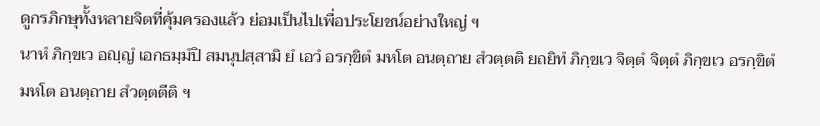ดูกรภิกษุทั้งหลายจิตที่คุ้มครองแล้ว ย่อมเป็นไปเพื่อประโยชน์อย่างใหญ่ ฯ
นาหํ ภิกฺขเว อญฺญํ เอกธมฺมํปิ สมนุปสฺสามิ ยํ เอวํ อรกฺขิตํ มหโต อนตฺถาย สํวตฺตติ ยถยิทํ ภิกฺขเว จิตฺตํ จิตฺตํ ภิกฺขเว อรกฺขิตํ มหโต อนตฺถาย สํวตฺตตีติ ฯ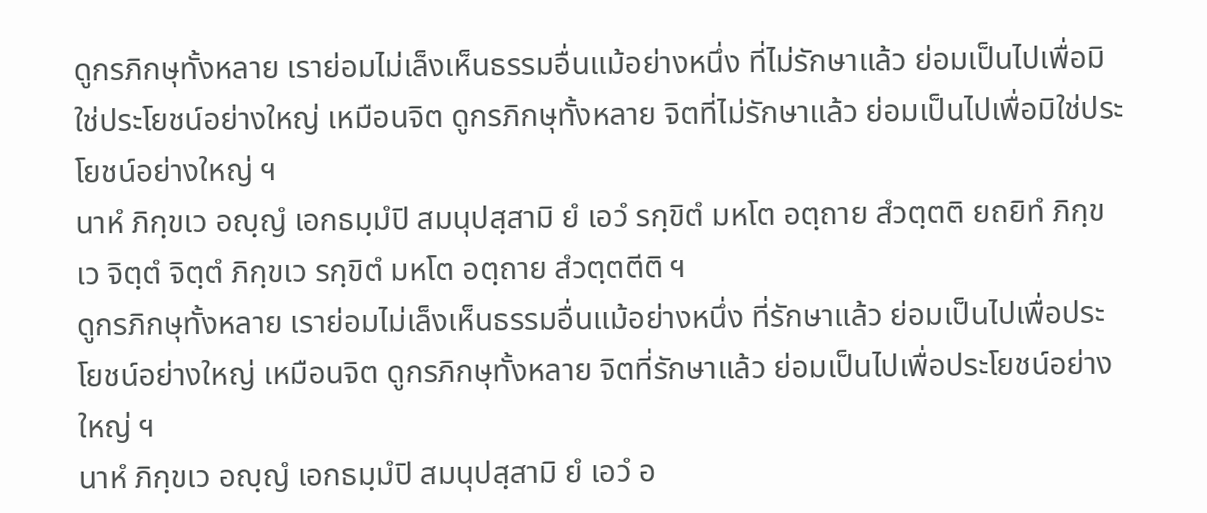ดูกรภิกษุทั้งหลาย เราย่อมไม่เล็งเห็นธรรมอื่นแม้อย่างหนึ่ง ที่ไม่รักษาแล้ว ย่อมเป็นไปเพื่อมิใช่ประโยชน์อย่างใหญ่ เหมือนจิต ดูกรภิกษุทั้งหลาย จิตที่ไม่รักษาแล้ว ย่อมเป็นไปเพื่อมิใช่ประโยชน์อย่างใหญ่ ฯ
นาหํ ภิกฺขเว อญฺญํ เอกธมฺมํปิ สมนุปสฺสามิ ยํ เอวํ รกฺขิตํ มหโต อตฺถาย สํวตฺตติ ยถยิทํ ภิกฺขเว จิตฺตํ จิตฺตํ ภิกฺขเว รกฺขิตํ มหโต อตฺถาย สํวตฺตตีติ ฯ
ดูกรภิกษุทั้งหลาย เราย่อมไม่เล็งเห็นธรรมอื่นแม้อย่างหนึ่ง ที่รักษาแล้ว ย่อมเป็นไปเพื่อประโยชน์อย่างใหญ่ เหมือนจิต ดูกรภิกษุทั้งหลาย จิตที่รักษาแล้ว ย่อมเป็นไปเพื่อประโยชน์อย่างใหญ่ ฯ
นาหํ ภิกฺขเว อญฺญํ เอกธมฺมํปิ สมนุปสฺสามิ ยํ เอวํ อ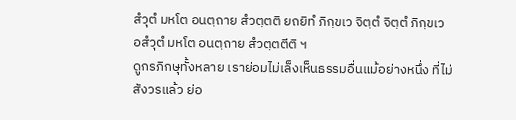สํวุตํ มหโต อนตฺถาย สํวตฺตติ ยถยิทํ ภิกฺขเว จิตฺตํ จิตฺตํ ภิกฺขเว อสํวุตํ มหโต อนตฺถาย สํวตฺตตีติ ฯ
ดูกรภิกษุทั้งหลาย เราย่อมไม่เล็งเห็นธรรมอื่นแม้อย่างหนึ่ง ที่ไม่สังวรแล้ว ย่อ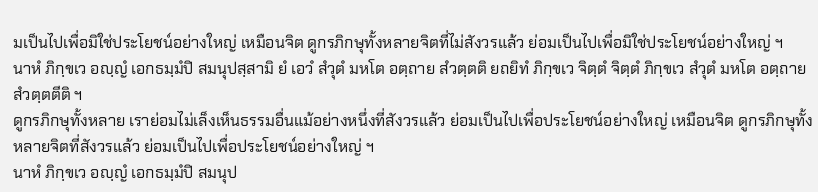มเป็นไปเพื่อมิใช่ประโยชน์อย่างใหญ่ เหมือนจิต ดูกรภิกษุทั้งหลายจิตที่ไม่สังวรแล้ว ย่อมเป็นไปเพื่อมิใช่ประโยชน์อย่างใหญ่ ฯ
นาหํ ภิกฺขเว อญฺญํ เอกธมฺมํปิ สมนุปสฺสามิ ยํ เอวํ สํวุตํ มหโต อตฺถาย สํวตฺตติ ยถยิทํ ภิกฺขเว จิตฺตํ จิตฺตํ ภิกฺขเว สํวุตํ มหโต อตฺถาย สํวตฺตตีติ ฯ
ดูกรภิกษุทั้งหลาย เราย่อมไม่เล็งเห็นธรรมอื่นแม้อย่างหนึ่งที่สังวรแล้ว ย่อมเป็นไปเพื่อประโยชน์อย่างใหญ่ เหมือนจิต ดูกรภิกษุทั้งหลายจิตที่สังวรแล้ว ย่อมเป็นไปเพื่อประโยชน์อย่างใหญ่ ฯ
นาหํ ภิกฺขเว อญฺญํ เอกธมฺมํปิ สมนุป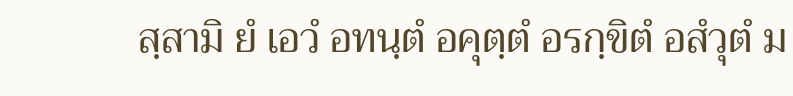สฺสามิ ยํ เอวํ อทนฺตํ อคุตฺตํ อรกฺขิตํ อสํวุตํ ม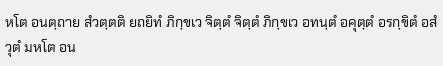หโต อนตฺถาย สํวตฺตติ ยถยิทํ ภิกฺขเว จิตฺตํ จิตฺตํ ภิกฺขเว อทนฺตํ อคุตฺตํ อรกฺขิตํ อสํวุตํ มหโต อน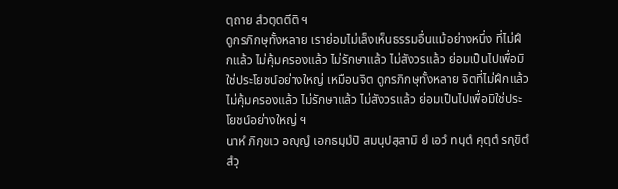ตฺถาย สํวตฺตตีติ ฯ
ดูกรภิกษุทั้งหลาย เราย่อมไม่เล็งเห็นธรรมอื่นแม้อย่างหนึ่ง ที่ไม่ฝึกแล้ว ไม่คุ้มครองแล้ว ไม่รักษาแล้ว ไม่สังวรแล้ว ย่อมเป็นไปเพื่อมิใช่ประโยชน์อย่างใหญ่ เหมือนจิต ดูกรภิกษุทั้งหลาย จิตที่ไม่ฝึกแล้ว ไม่คุ้มครองแล้ว ไม่รักษาแล้ว ไม่สังวรแล้ว ย่อมเป็นไปเพื่อมิใช่ประโยชน์อย่างใหญ่ ฯ
นาหํ ภิกฺขเว อญฺญํ เอกธมฺมํปิ สมนุปสฺสามิ ยํ เอวํ ทนฺตํ คุตฺตํ รกฺขิตํ สํวุ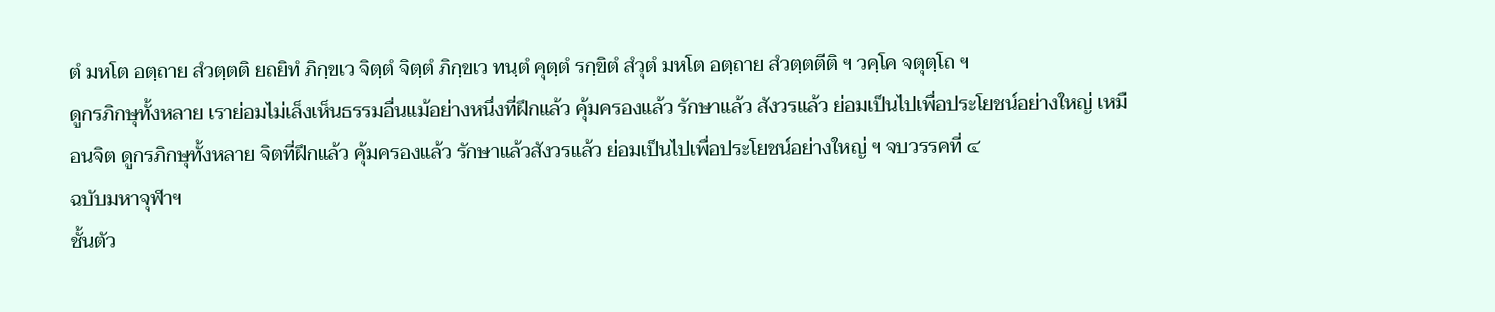ตํ มหโต อตฺถาย สํวตฺตติ ยถยิทํ ภิกฺขเว จิตฺตํ จิตฺตํ ภิกฺขเว ทนฺตํ คุตฺตํ รกฺขิตํ สํวุตํ มหโต อตฺถาย สํวตฺตตีติ ฯ วคฺโค จตุตฺโถ ฯ
ดูกรภิกษุทั้งหลาย เราย่อมไม่เล็งเห็นธรรมอื่นแม้อย่างหนึ่งที่ฝึกแล้ว คุ้มครองแล้ว รักษาแล้ว สังวรแล้ว ย่อมเป็นไปเพื่อประโยชน์อย่างใหญ่ เหมือนจิต ดูกรภิกษุทั้งหลาย จิตที่ฝึกแล้ว คุ้มครองแล้ว รักษาแล้วสังวรแล้ว ย่อมเป็นไปเพื่อประโยชน์อย่างใหญ่ ฯ จบวรรคที่ ๔
ฉบับมหาจุฬาฯ
ชั้นตัว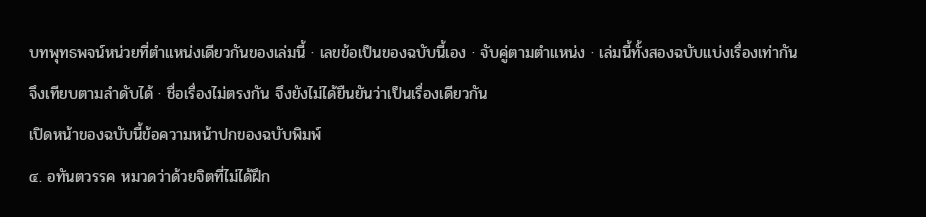บทพุทธพจน์หน่วยที่ตำแหน่งเดียวกันของเล่มนี้ · เลขข้อเป็นของฉบับนี้เอง · จับคู่ตามตำแหน่ง · เล่มนี้ทั้งสองฉบับแบ่งเรื่องเท่ากัน จึงเทียบตามลำดับได้ · ชื่อเรื่องไม่ตรงกัน จึงยังไม่ได้ยืนยันว่าเป็นเรื่องเดียวกัน
เปิดหน้าของฉบับนี้ข้อความหน้าปกของฉบับพิมพ์
๔. อทันตวรรค หมวดว่าด้วยจิตที่ไม่ได้ฝึก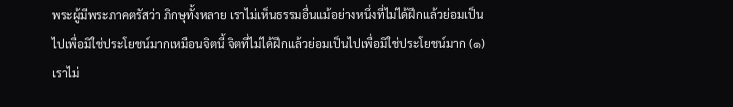พระผู้มีพระภาคตรัสว่า ภิกษุทั้งหลาย เราไม่เห็นธรรมอื่นแม้อย่างหนึ่งที่ไม่ได้ฝึกแล้วย่อมเป็นไปเพื่อมิใช่ประโยชน์มากเหมือนจิตนี้ จิตที่ไม่ได้ฝึกแล้วย่อมเป็นไปเพื่อมิใช่ประโยชน์มาก (๑)
เราไม่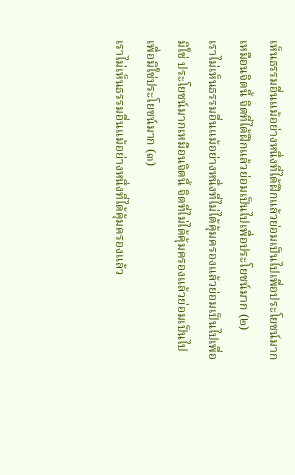เห็นธรรมอื่นแม้อย่างหนึ่งที่ได้ฝึกแล้วย่อมเป็นไปเพื่อประโยชน์มาก เหมือนจิตนี้ จิตที่ได้ฝึกแล้วย่อมเป็นไปเพื่อประโยชน์มาก (๒)
เราไม่เห็นธรรมอื่นแม้อย่างหนึ่งที่ไม่ได้คุ้มครองแล้วย่อมเป็นไปเพื่อมิใช่ ประโยชน์มากเหมือนจิตนี้ จิตที่ไม่ได้คุ้มครองแล้วย่อมเป็นไปเพื่อมิใช่ประโยชน์มาก (๓)
เราไม่เห็นธรรมอื่นแม้อย่างหนึ่งที่ได้คุ้มครองแล้ว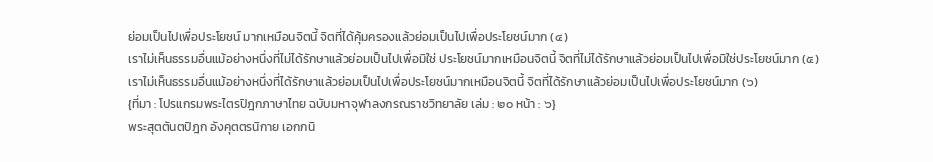ย่อมเป็นไปเพื่อประโยชน์ มากเหมือนจิตนี้ จิตที่ได้คุ้มครองแล้วย่อมเป็นไปเพื่อประโยชน์มาก (๔)
เราไม่เห็นธรรมอื่นแม้อย่างหนึ่งที่ไม่ได้รักษาแล้วย่อมเป็นไปเพื่อมิใช่ ประโยชน์มากเหมือนจิตนี้ จิตที่ไม่ได้รักษาแล้วย่อมเป็นไปเพื่อมิใช่ประโยชน์มาก (๕)
เราไม่เห็นธรรมอื่นแม้อย่างหนึ่งที่ได้รักษาแล้วย่อมเป็นไปเพื่อประโยชน์มากเหมือนจิตนี้ จิตที่ได้รักษาแล้วย่อมเป็นไปเพื่อประโยชน์มาก (๖)
{ที่มา : โปรแกรมพระไตรปิฎกภาษาไทย ฉบับมหาจุฬาลงกรณราชวิทยาลัย เล่ม : ๒๐ หน้า : ๖}
พระสุตตันตปิฎก อังคุตตรนิกาย เอกกนิ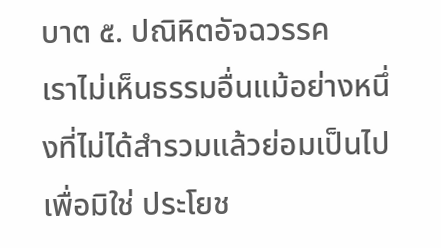บาต ๕. ปณิหิตอัจฉวรรค
เราไม่เห็นธรรมอื่นแม้อย่างหนึ่งที่ไม่ได้สำรวมแล้วย่อมเป็นไปเพื่อมิใช่ ประโยช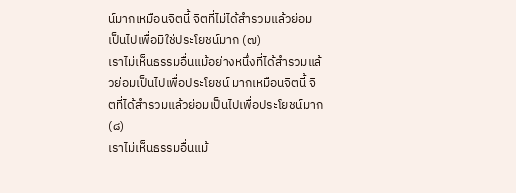น์มากเหมือนจิตนี้ จิตที่ไม่ได้สำรวมแล้วย่อมเป็นไปเพื่อมิใช่ประโยชน์มาก (๗)
เราไม่เห็นธรรมอื่นแม้อย่างหนึ่งที่ได้สำรวมแล้วย่อมเป็นไปเพื่อประโยชน์ มากเหมือนจิตนี้ จิตที่ได้สำรวมแล้วย่อมเป็นไปเพื่อประโยชน์มาก (๘)
เราไม่เห็นธรรมอื่นแม้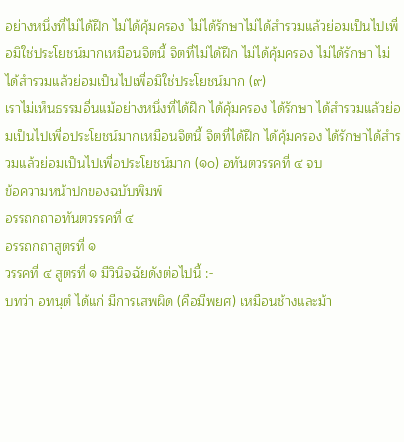อย่างหนึ่งที่ไม่ได้ฝึก ไม่ได้คุ้มครอง ไม่ได้รักษาไม่ได้สำรวมแล้วย่อมเป็นไปเพื่อมิใช่ประโยชน์มากเหมือนจิตนี้ จิตที่ไม่ได้ฝึก ไม่ได้คุ้มครอง ไม่ได้รักษา ไม่ได้สำรวมแล้วย่อมเป็นไปเพื่อมิใช่ประโยชน์มาก (๙)
เราไม่เห็นธรรมอื่นแม้อย่างหนึ่งที่ได้ฝึก ได้คุ้มครอง ได้รักษา ได้สำรวมแล้วย่อมเป็นไปเพื่อประโยชน์มากเหมือนจิตนี้ จิตที่ได้ฝึก ได้คุ้มครอง ได้รักษาได้สำรวมแล้วย่อมเป็นไปเพื่อประโยชน์มาก (๑๐) อทันตวรรคที่ ๔ จบ
ข้อความหน้าปกของฉบับพิมพ์
อรรถกถาอทันตวรรคที่ ๔
อรรถกถาสูตรที่ ๑
วรรคที่ ๔ สูตรที่ ๑ มีวินิจฉัยดังต่อไปนี้ :-
บทว่า อทนฺตํ ได้แก่ มีการเสพผิด (คือมีพยศ) เหมือนช้างและม้า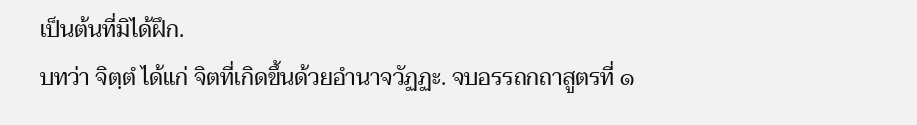เป็นต้นที่มิได้ฝึก.
บทว่า จิตฺตํ ได้แก่ จิตที่เกิดขึ้นด้วยอำนาจวัฏฏะ. จบอรรถกถาสูตรที่ ๑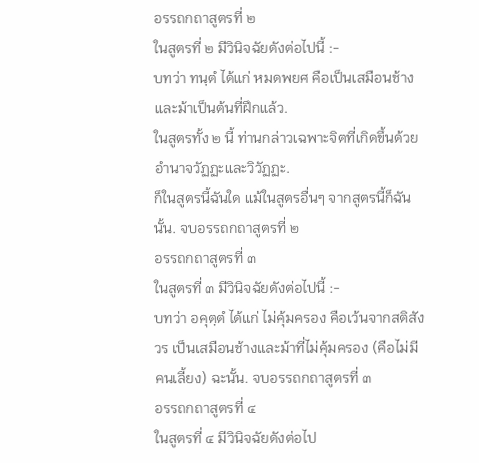อรรถกถาสูตรที่ ๒
ในสูตรที่ ๒ มีวินิจฉัยดังต่อไปนี้ :-
บทว่า ทนฺตํ ได้แก่ หมดพยศ คือเป็นเสมือนช้างและม้าเป็นต้นที่ฝึกแล้ว.
ในสูตรทั้ง ๒ นี้ ท่านกล่าวเฉพาะจิตที่เกิดขึ้นด้วยอำนาจวัฏฏะและวิวัฏฏะ.
ก็ในสูตรนี้ฉันใด แม้ในสูตรอื่นๆ จากสูตรนี้ก็ฉันนั้น. จบอรรถกถาสูตรที่ ๒
อรรถกถาสูตรที่ ๓
ในสูตรที่ ๓ มีวินิจฉัยดังต่อไปนี้ :-
บทว่า อคุตฺตํ ได้แก่ ไม่คุ้มครอง คือเว้นจากสติสังวร เป็นเสมือนช้างและม้าที่ไม่คุ้มครอง (คือไม่มีคนเลี้ยง) ฉะนั้น. จบอรรถกถาสูตรที่ ๓
อรรถกถาสูตรที่ ๔
ในสูตรที่ ๔ มีวินิจฉัยดังต่อไป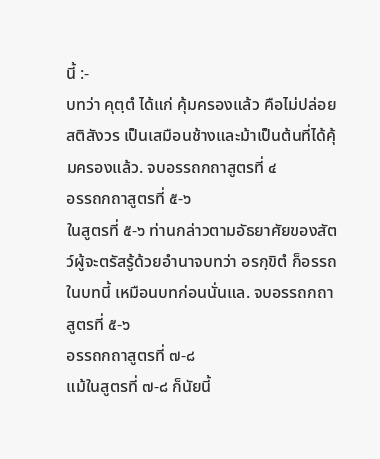นี้ :-
บทว่า คุตฺตํ ได้แก่ คุ้มครองแล้ว คือไม่ปล่อยสติสังวร เป็นเสมือนช้างและม้าเป็นต้นที่ได้คุ้มครองแล้ว. จบอรรถกถาสูตรที่ ๔
อรรถกถาสูตรที่ ๕-๖
ในสูตรที่ ๕-๖ ท่านกล่าวตามอัธยาศัยของสัตว์ผู้จะตรัสรู้ด้วยอำนาจบทว่า อรกฺขิตํ ก็อรรถในบทนี้ เหมือนบทก่อนนั่นแล. จบอรรถกถาสูตรที่ ๕-๖
อรรถกถาสูตรที่ ๗-๘
แม้ในสูตรที่ ๗-๘ ก็นัยนี้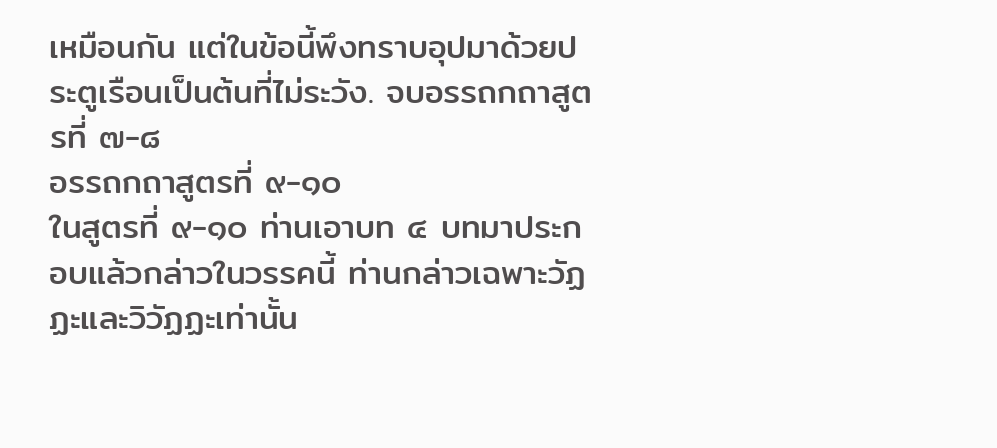เหมือนกัน แต่ในข้อนี้พึงทราบอุปมาด้วยประตูเรือนเป็นต้นที่ไม่ระวัง. จบอรรถกถาสูตรที่ ๗-๘
อรรถกถาสูตรที่ ๙-๑๐
ในสูตรที่ ๙-๑๐ ท่านเอาบท ๔ บทมาประกอบแล้วกล่าวในวรรคนี้ ท่านกล่าวเฉพาะวัฏฏะและวิวัฏฏะเท่านั้น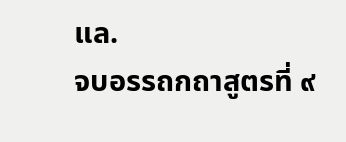แล.
จบอรรถกถาสูตรที่ ๙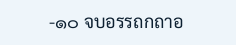-๑๐ จบอรรถกถาอ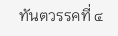ทันตวรรคที่ ๔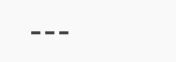---